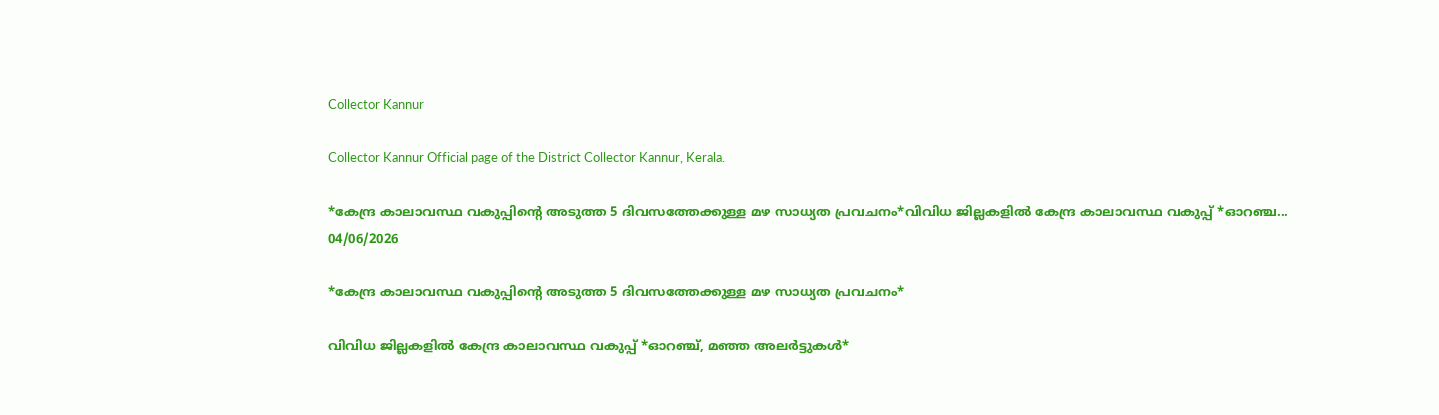Collector Kannur

Collector Kannur Official page of the District Collector Kannur, Kerala.

*കേന്ദ്ര കാലാവസ്ഥ വകുപ്പിന്റെ അടുത്ത 5 ദിവസത്തേക്കുള്ള മഴ സാധ്യത പ്രവചനം*വിവിധ ജില്ലകളിൽ കേന്ദ്ര കാലാവസ്ഥ വകുപ്പ് *ഓറഞ്ച...
04/06/2026

*കേന്ദ്ര കാലാവസ്ഥ വകുപ്പിന്റെ അടുത്ത 5 ദിവസത്തേക്കുള്ള മഴ സാധ്യത പ്രവചനം*

വിവിധ ജില്ലകളിൽ കേന്ദ്ര കാലാവസ്ഥ വകുപ്പ് *ഓറഞ്ച്, മഞ്ഞ അലർട്ടുകൾ*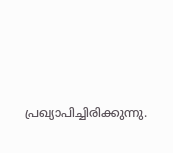പ്രഖ്യാപിച്ചിരിക്കുന്നു.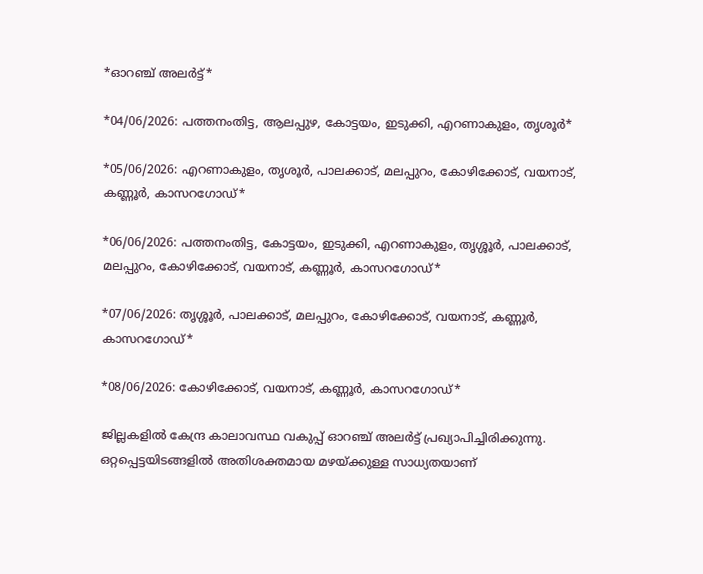*ഓറഞ്ച് അലർട്ട്*

*04/06/2026: പത്തനംതിട്ട, ആലപ്പുഴ, കോട്ടയം, ഇടുക്കി, എറണാകുളം, തൃശൂർ*

*05/06/2026: എറണാകുളം, തൃശൂർ, പാലക്കാട്, മലപ്പുറം, കോഴിക്കോട്, വയനാട്, കണ്ണൂർ, കാസറഗോഡ്*

*06/06/2026: പത്തനംതിട്ട, കോട്ടയം, ഇടുക്കി, എറണാകുളം, തൃശ്ശൂർ, പാലക്കാട്, മലപ്പുറം, കോഴിക്കോട്, വയനാട്, കണ്ണൂർ, കാസറഗോഡ്*

*07/06/2026: തൃശ്ശൂർ, പാലക്കാട്, മലപ്പുറം, കോഴിക്കോട്, വയനാട്, കണ്ണൂർ, കാസറഗോഡ്*

*08/06/2026: കോഴിക്കോട്, വയനാട്, കണ്ണൂർ, കാസറഗോഡ്*

ജില്ലകളിൽ കേന്ദ്ര കാലാവസ്ഥ വകുപ്പ് ഓറഞ്ച് അലർട്ട് പ്രഖ്യാപിച്ചിരിക്കുന്നു. ഒറ്റപ്പെട്ടയിടങ്ങളിൽ അതിശക്തമായ മഴയ്ക്കുള്ള സാധ്യതയാണ്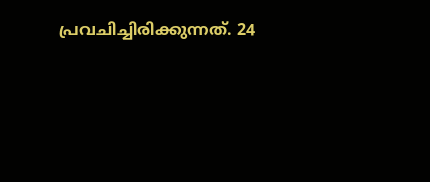പ്രവചിച്ചിരിക്കുന്നത്. 24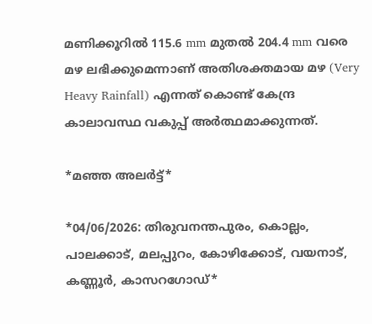മണിക്കൂറിൽ 115.6 mm മുതൽ 204.4 mm വരെ മഴ ലഭിക്കുമെന്നാണ് അതിശക്തമായ മഴ (Very Heavy Rainfall) എന്നത് കൊണ്ട് കേന്ദ്ര കാലാവസ്ഥ വകുപ്പ് അർത്ഥമാക്കുന്നത്.

*മഞ്ഞ അലർട്ട്*

*04/06/2026: തിരുവനന്തപുരം, കൊല്ലം, പാലക്കാട്, മലപ്പുറം, കോഴിക്കോട്, വയനാട്, കണ്ണൂർ, കാസറഗോഡ്*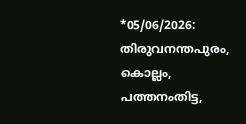*05/06/2026: തിരുവനന്തപുരം, കൊല്ലം, പത്തനംതിട്ട,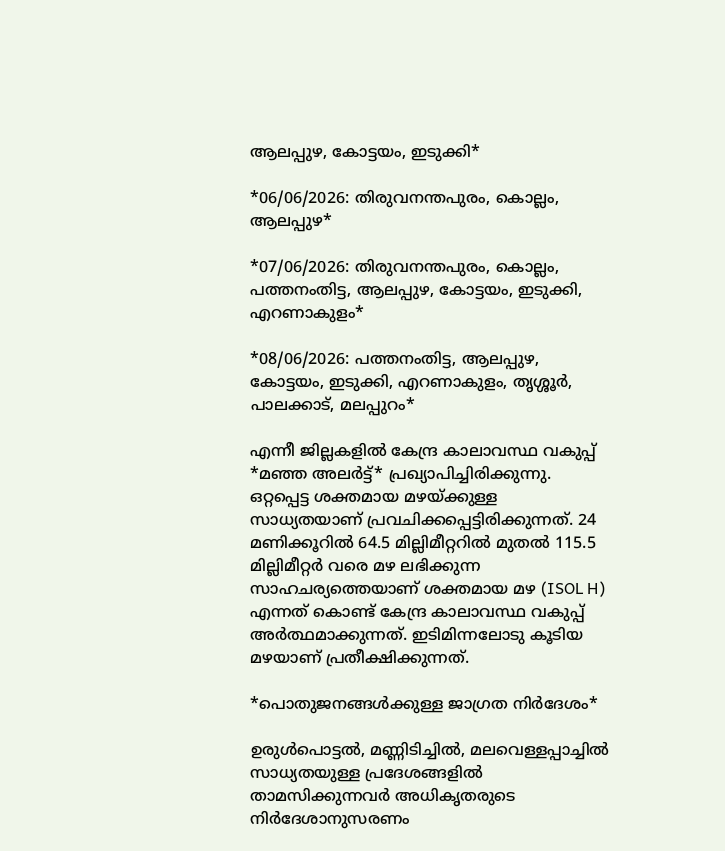ആലപ്പുഴ, കോട്ടയം, ഇടുക്കി*

*06/06/2026: തിരുവനന്തപുരം, കൊല്ലം, ആലപ്പുഴ*

*07/06/2026: തിരുവനന്തപുരം, കൊല്ലം, പത്തനംതിട്ട, ആലപ്പുഴ, കോട്ടയം, ഇടുക്കി, എറണാകുളം*

*08/06/2026: പത്തനംതിട്ട, ആലപ്പുഴ, കോട്ടയം, ഇടുക്കി, എറണാകുളം, തൃശ്ശൂർ, പാലക്കാട്, മലപ്പുറം*

എന്നീ ജില്ലകളിൽ കേന്ദ്ര കാലാവസ്ഥ വകുപ്പ് *മഞ്ഞ അലർട്ട്* പ്രഖ്യാപിച്ചിരിക്കുന്നു. ഒറ്റപ്പെട്ട ശക്തമായ മഴയ്ക്കുള്ള സാധ്യതയാണ് പ്രവചിക്കപ്പെട്ടിരിക്കുന്നത്. 24 മണിക്കൂറിൽ 64.5 മില്ലിമീറ്ററിൽ മുതൽ 115.5 മില്ലിമീറ്റർ വരെ മഴ ലഭിക്കുന്ന സാഹചര്യത്തെയാണ് ശക്തമായ മഴ (ISOL H) എന്നത് കൊണ്ട് കേന്ദ്ര കാലാവസ്ഥ വകുപ്പ് അർത്ഥമാക്കുന്നത്. ഇടിമിന്നലോടു കൂടിയ മഴയാണ് പ്രതീക്ഷിക്കുന്നത്.

*പൊതുജനങ്ങൾക്കുള്ള ജാഗ്രത നിർദേശം*

ഉരുൾപൊട്ടൽ, മണ്ണിടിച്ചിൽ, മലവെള്ളപ്പാച്ചിൽ സാധ്യതയുള്ള പ്രദേശങ്ങളിൽ താമസിക്കുന്നവർ അധികൃതരുടെ നിർദേശാനുസരണം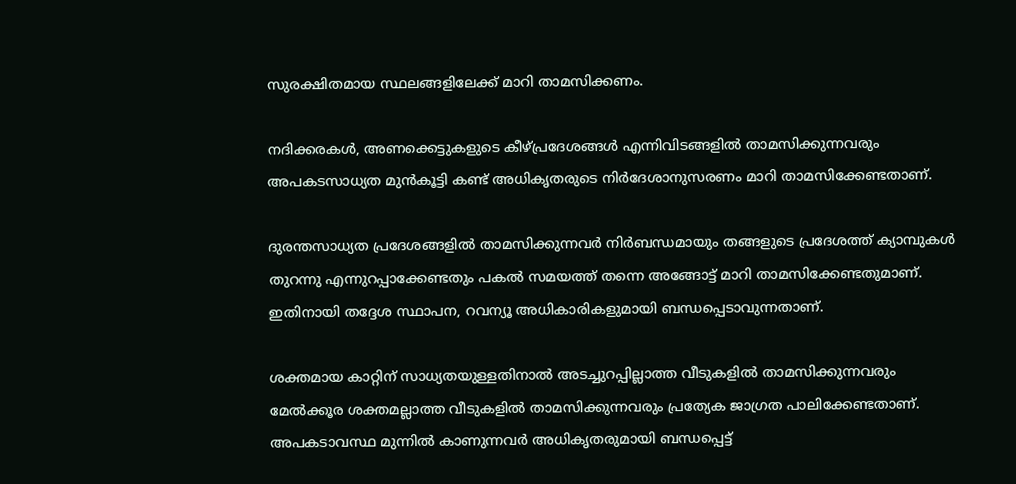സുരക്ഷിതമായ സ്ഥലങ്ങളിലേക്ക് മാറി താമസിക്കണം.

നദിക്കരകൾ, അണക്കെട്ടുകളുടെ കീഴ്പ്രദേശങ്ങൾ എന്നിവിടങ്ങളിൽ താമസിക്കുന്നവരും അപകടസാധ്യത മുൻകൂട്ടി കണ്ട് അധികൃതരുടെ നിർദേശാനുസരണം മാറി താമസിക്കേണ്ടതാണ്.

ദുരന്തസാധ്യത പ്രദേശങ്ങളിൽ താമസിക്കുന്നവർ നിർബന്ധമായും തങ്ങളുടെ പ്രദേശത്ത് ക്യാമ്പുകൾ തുറന്നു എന്നുറപ്പാക്കേണ്ടതും പകൽ സമയത്ത് തന്നെ അങ്ങോട്ട് മാറി താമസിക്കേണ്ടതുമാണ്. ഇതിനായി തദ്ദേശ സ്ഥാപന, റവന്യൂ അധികാരികളുമായി ബന്ധപ്പെടാവുന്നതാണ്.

ശക്തമായ കാറ്റിന് സാധ്യതയുള്ളതിനാൽ അടച്ചുറപ്പില്ലാത്ത വീടുകളിൽ താമസിക്കുന്നവരും മേൽക്കൂര ശക്തമല്ലാത്ത വീടുകളിൽ താമസിക്കുന്നവരും പ്രത്യേക ജാഗ്രത പാലിക്കേണ്ടതാണ്. അപകടാവസ്ഥ മുന്നിൽ കാണുന്നവർ അധികൃതരുമായി ബന്ധപ്പെട്ട്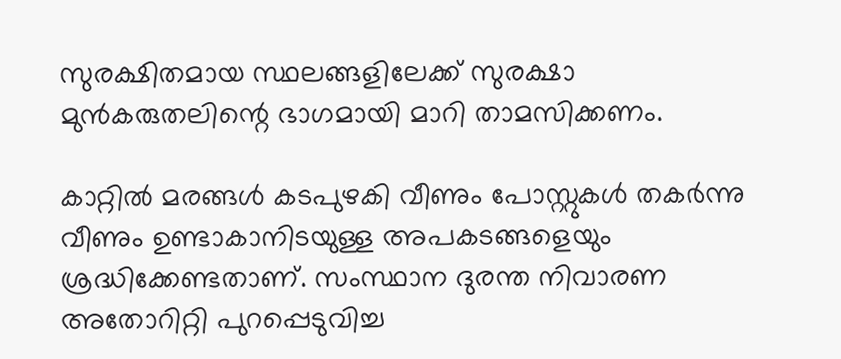സുരക്ഷിതമായ സ്ഥലങ്ങളിലേക്ക് സുരക്ഷാ മുൻകരുതലിന്റെ ഭാഗമായി മാറി താമസിക്കണം.

കാറ്റിൽ മരങ്ങൾ കടപുഴകി വീണും പോസ്റ്റുകൾ തകർന്നു വീണും ഉണ്ടാകാനിടയുള്ള അപകടങ്ങളെയും ശ്രദ്ധിക്കേണ്ടതാണ്. സംസ്ഥാന ദുരന്ത നിവാരണ അതോറിറ്റി പുറപ്പെടുവിച്ച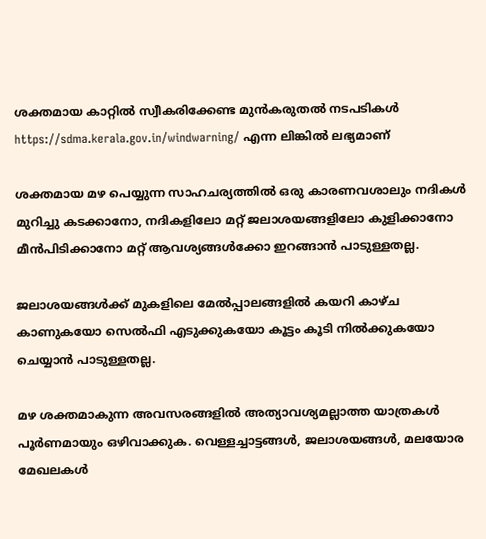ശക്തമായ കാറ്റിൽ സ്വീകരിക്കേണ്ട മുൻകരുതൽ നടപടികൾ https://sdma.kerala.gov.in/windwarning/ എന്ന ലിങ്കിൽ ലഭ്യമാണ്

ശക്തമായ മഴ പെയ്യുന്ന സാഹചര്യത്തിൽ ഒരു കാരണവശാലും നദികൾ മുറിച്ചു കടക്കാനോ, നദികളിലോ മറ്റ് ജലാശയങ്ങളിലോ കുളിക്കാനോ മീൻപിടിക്കാനോ മറ്റ് ആവശ്യങ്ങൾക്കോ ഇറങ്ങാൻ പാടുള്ളതല്ല.

ജലാശയങ്ങൾക്ക് മുകളിലെ മേൽപ്പാലങ്ങളിൽ കയറി കാഴ്ച കാണുകയോ സെൽഫി എടുക്കുകയോ കൂട്ടം കൂടി നിൽക്കുകയോ ചെയ്യാൻ പാടുള്ളതല്ല.

മഴ ശക്തമാകുന്ന അവസരങ്ങളിൽ അത്യാവശ്യമല്ലാത്ത യാത്രകൾ പൂർണമായും ഒഴിവാക്കുക. വെള്ളച്ചാട്ടങ്ങൾ, ജലാശയങ്ങൾ, മലയോര മേഖലകൾ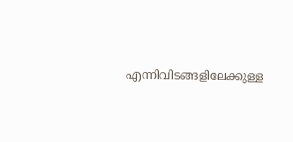എന്നിവിടങ്ങളിലേക്കുള്ള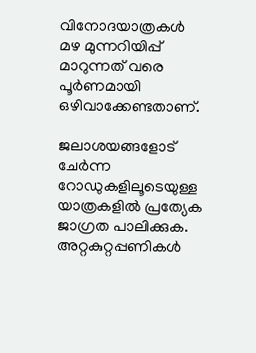വിനോദയാത്രകൾ മഴ മുന്നറിയിപ്പ് മാറുന്നത് വരെ പൂർണമായി ഒഴിവാക്കേണ്ടതാണ്.

ജലാശയങ്ങളോട് ചേർന്ന റോഡുകളിലൂടെയുള്ള യാത്രകളിൽ പ്രത്യേക ജാഗ്രത പാലിക്കുക. അറ്റകുറ്റപ്പണികൾ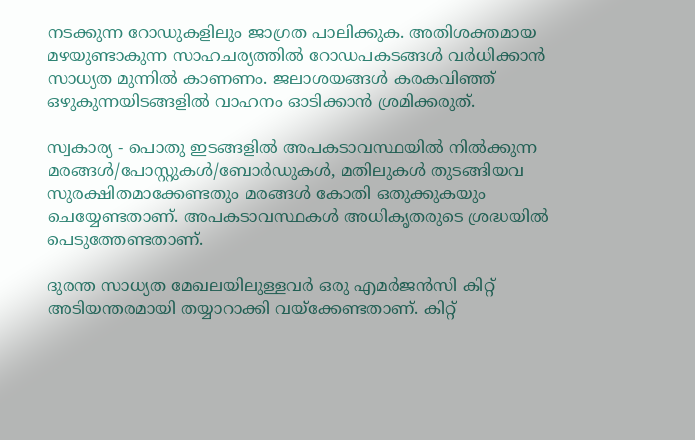നടക്കുന്ന റോഡുകളിലും ജാഗ്രത പാലിക്കുക. അതിശക്തമായ മഴയുണ്ടാകുന്ന സാഹചര്യത്തിൽ റോഡപകടങ്ങൾ വർധിക്കാൻ സാധ്യത മുന്നിൽ കാണണം. ജലാശയങ്ങൾ കരകവിഞ്ഞ് ഒഴുകുന്നയിടങ്ങളിൽ വാഹനം ഓടിക്കാൻ ശ്രമിക്കരുത്.

സ്വകാര്യ - പൊതു ഇടങ്ങളിൽ അപകടാവസ്ഥയിൽ നിൽക്കുന്ന മരങ്ങൾ/പോസ്റ്റുകൾ/ബോർഡുകൾ, മതിലുകൾ തുടങ്ങിയവ സുരക്ഷിതമാക്കേണ്ടതും മരങ്ങൾ കോതി ഒതുക്കുകയും ചെയ്യേണ്ടതാണ്. അപകടാവസ്ഥകൾ അധികൃതരുടെ ശ്രദ്ധയിൽ പെടുത്തേണ്ടതാണ്.

ദുരന്ത സാധ്യത മേഖലയിലുള്ളവർ ഒരു എമർജൻസി കിറ്റ് അടിയന്തരമായി തയ്യാറാക്കി വയ്ക്കേണ്ടതാണ്. കിറ്റ്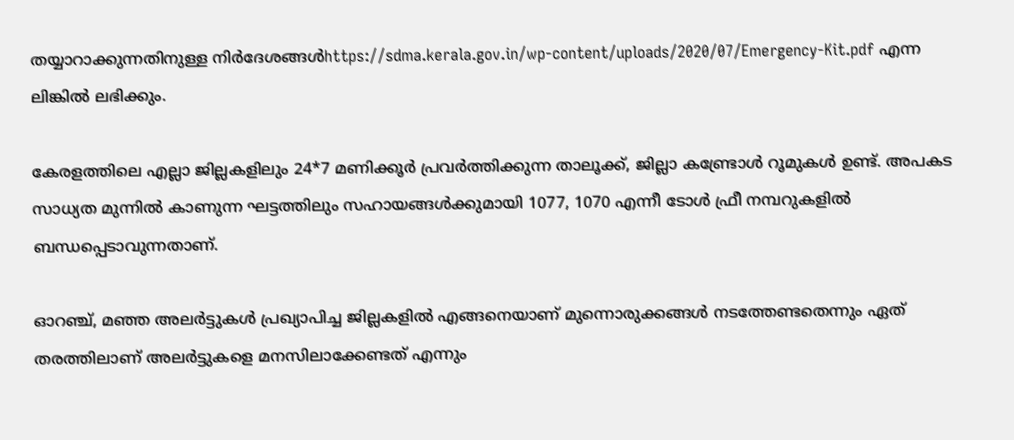തയ്യാറാക്കുന്നതിനുള്ള നിർദേശങ്ങൾhttps://sdma.kerala.gov.in/wp-content/uploads/2020/07/Emergency-Kit.pdf എന്ന ലിങ്കിൽ ലഭിക്കും.

കേരളത്തിലെ എല്ലാ ജില്ലകളിലും 24*7 മണിക്കൂർ പ്രവർത്തിക്കുന്ന താലൂക്ക്, ജില്ലാ കണ്ട്രോൾ റൂമുകൾ ഉണ്ട്. അപകട സാധ്യത മുന്നിൽ കാണുന്ന ഘട്ടത്തിലും സഹായങ്ങൾക്കുമായി 1077, 1070 എന്നീ ടോൾ ഫ്രീ നമ്പറുകളിൽ ബന്ധപ്പെടാവുന്നതാണ്.

ഓറഞ്ച്, മഞ്ഞ അലർട്ടുകൾ പ്രഖ്യാപിച്ച ജില്ലകളിൽ എങ്ങനെയാണ് മുന്നൊരുക്കങ്ങൾ നടത്തേണ്ടതെന്നും ഏത് തരത്തിലാണ് അലർട്ടുകളെ മനസിലാക്കേണ്ടത് എന്നും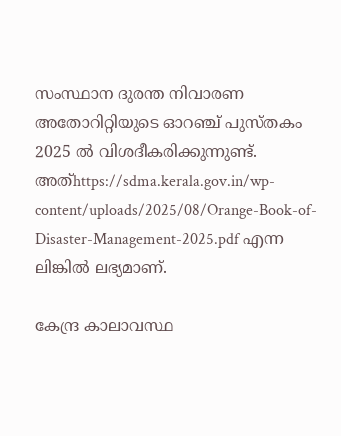സംസ്ഥാന ദുരന്ത നിവാരണ അതോറിറ്റിയുടെ ഓറഞ്ച് പുസ്തകം 2025 ൽ വിശദീകരിക്കുന്നുണ്ട്. അത്https://sdma.kerala.gov.in/wp-content/uploads/2025/08/Orange-Book-of-Disaster-Management-2025.pdf എന്ന ലിങ്കിൽ ലഭ്യമാണ്.

കേന്ദ്ര കാലാവസ്ഥ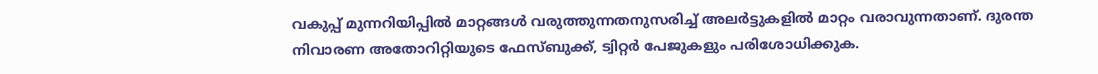വകുപ്പ് മുന്നറിയിപ്പിൽ മാറ്റങ്ങൾ വരുത്തുന്നതനുസരിച്ച് അലർട്ടുകളിൽ മാറ്റം വരാവുന്നതാണ്. ദുരന്ത നിവാരണ അതോറിറ്റിയുടെ ഫേസ്‌ബുക്ക്, ട്വിറ്റർ പേജുകളും പരിശോധിക്കുക.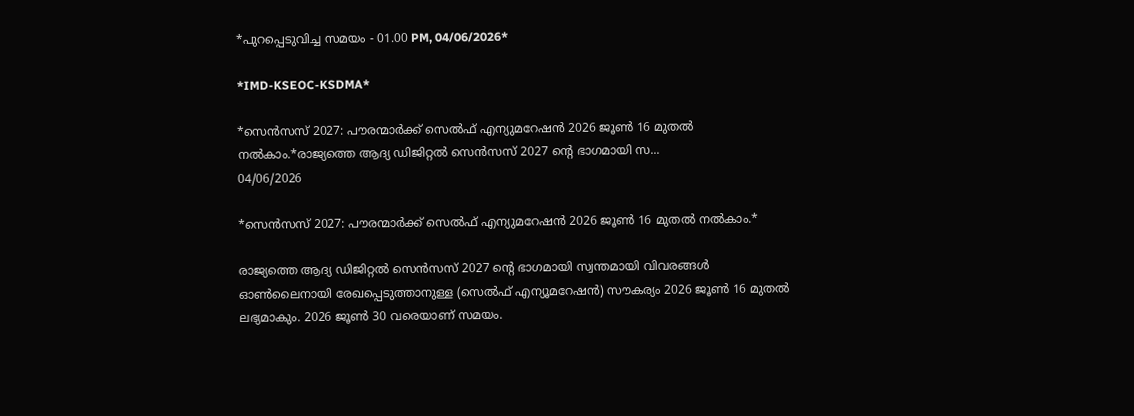*പുറപ്പെടുവിച്ച സമയം - 01.00 PM, 04/06/2026*

*IMD-KSEOC-KSDMA*

*സെൻസസ് 2027: പൗരന്മാർക്ക് സെൽഫ് എന്യുമറേഷൻ 2026 ജൂൺ 16 മുതൽ നൽകാം.*രാജ്യത്തെ ആദ്യ ഡിജിറ്റല്‍ സെൻസസ് 2027 ന്റെ ഭാഗമായി സ...
04/06/2026

*സെൻസസ് 2027: പൗരന്മാർക്ക് സെൽഫ് എന്യുമറേഷൻ 2026 ജൂൺ 16 മുതൽ നൽകാം.*

രാജ്യത്തെ ആദ്യ ഡിജിറ്റല്‍ സെൻസസ് 2027 ന്റെ ഭാഗമായി സ്വന്തമായി വിവരങ്ങള്‍ ഓണ്‍ലൈനായി രേഖപ്പെടുത്താനുള്ള (സെല്‍ഫ് എന്യൂമറേഷന്‍) സൗകര്യം 2026 ജൂണ്‍ 16 മുതല്‍ ലഭ്യമാകും. 2026 ജൂണ്‍ 30 വരെയാണ് സമയം.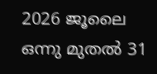2026 ജൂലൈ ഒന്നു മുതല്‍ 31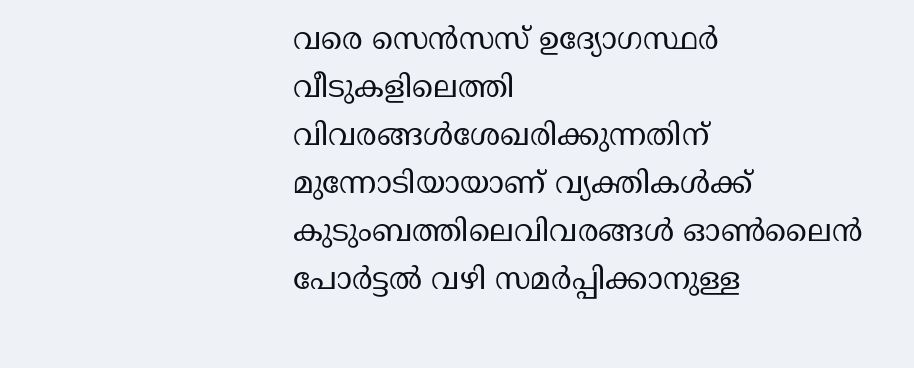വരെ സെന്‍സസ് ഉദ്യോഗസ്ഥര്‍ വീടുകളിലെത്തി വിവരങ്ങള്‍ശേഖരിക്കുന്നതിന് മുന്നോടിയായാണ് വ്യക്തികള്‍ക്ക് കുടുംബത്തിലെവിവരങ്ങള്‍ ഓണ്‍ലൈന്‍ പോര്‍ട്ടല്‍ വഴി സമര്‍പ്പിക്കാനുള്ള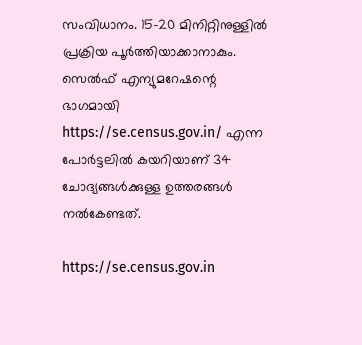സംവിധാനം. 15-20 മിനിറ്റിനുള്ളില്‍ പ്രക്രിയ പൂര്‍ത്തിയാക്കാനാകും. സെൽഫ് എന്യുമറേഷന്റെ ഭാഗമായി https://se.census.gov.in/ എന്ന പോർട്ടലിൽ കയറിയാണ് 34 ചോദ്യങ്ങൾക്കുള്ള ഉത്തരങ്ങൾ നൽകേണ്ടത്.

https://se.census.gov.in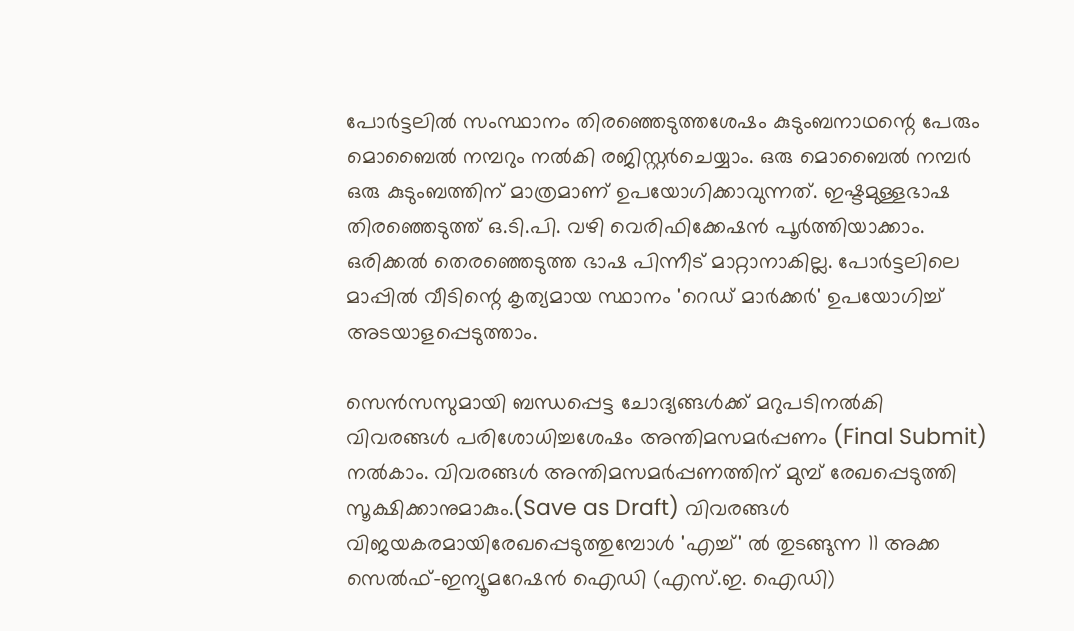പോര്‍ട്ടലില്‍ സംസ്ഥാനം തിരഞ്ഞെടുത്തശേഷം കുടുംബനാഥന്റെ പേരും മൊബൈല്‍ നമ്പറും നല്‍കി രജിസ്റ്റര്‍ചെയ്യാം. ഒരു മൊബൈല്‍ നമ്പര്‍ ഒരു കുടുംബത്തിന് മാത്രമാണ് ഉപയോഗിക്കാവുന്നത്. ഇഷ്ടമുള്ളഭാഷ തിരഞ്ഞെടുത്ത് ഒ.ടി.പി. വഴി വെരിഫിക്കേഷന്‍ പൂര്‍ത്തിയാക്കാം. ഒരിക്കല്‍ തെരഞ്ഞെടുത്ത ഭാഷ പിന്നീട് മാറ്റാനാകില്ല. പോര്‍ട്ടലിലെ മാപ്പില്‍ വീടിന്റെ കൃത്യമായ സ്ഥാനം 'റെഡ് മാര്‍ക്കര്‍' ഉപയോഗിച്ച് അടയാളപ്പെടുത്താം.

സെന്‍സസുമായി ബന്ധപ്പെട്ട ചോദ്യങ്ങള്‍ക്ക് മറുപടിനല്‍കി വിവരങ്ങള്‍ പരിശോധിച്ചശേഷം അന്തിമസമര്‍പ്പണം (Final Submit) നല്‍കാം. വിവരങ്ങള്‍ അന്തിമസമര്‍പ്പണത്തിന് മുമ്പ് രേഖപ്പെടുത്തി സൂക്ഷിക്കാനുമാകും.(Save as Draft) വിവരങ്ങള്‍ വിജയകരമായിരേഖപ്പെടുത്തുമ്പോള്‍ 'എച്ച്' ല്‍ തുടങ്ങുന്ന 11 അക്ക സെല്‍ഫ്-ഇന്യൂമറേഷന്‍ ഐഡി (എസ്.ഇ. ഐഡി)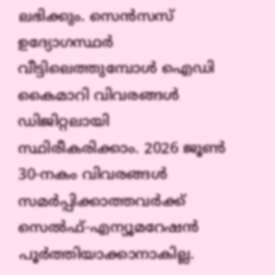ലഭിക്കും. സെന്‍സസ് ഉദ്യോഗസ്ഥര്‍ വീട്ടിലെത്തുമ്പോള്‍ ഐഡി കൈമാറി വിവരങ്ങള്‍ ഡിജിറ്റലായി സ്ഥിരീകരിക്കാം. 2026 ജൂണ്‍ 30-നകം വിവരങ്ങള്‍ സമര്‍പ്പിക്കാത്തവര്‍ക്ക് സെല്‍ഫ്-എന്യൂമറേഷന്‍ പൂര്‍ത്തിയാക്കാനാകില്ല.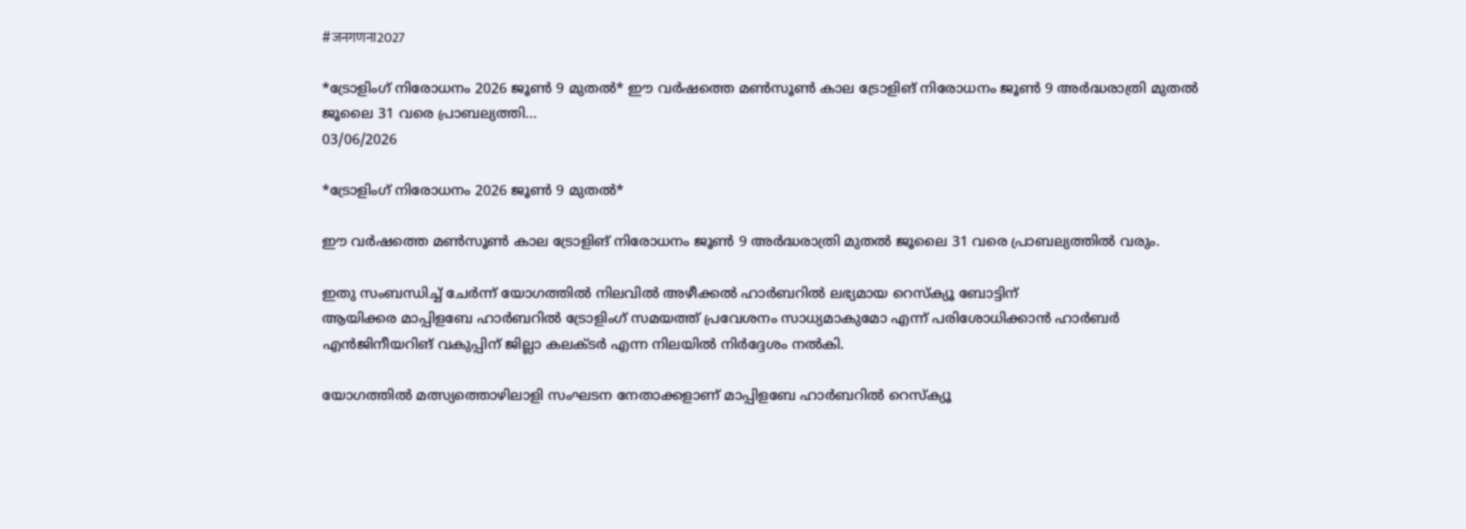#जनगणना2027

*ട്രോളിംഗ് നിരോധനം 2026 ജൂൺ 9 മുതൽ* ഈ വർഷത്തെ മൺസൂൺ കാല ട്രോളിങ് നിരോധനം ജൂൺ 9 അർദ്ധരാത്രി മുതൽ ജൂലൈ 31 വരെ പ്രാബല്യത്തി...
03/06/2026

*ട്രോളിംഗ് നിരോധനം 2026 ജൂൺ 9 മുതൽ*

ഈ വർഷത്തെ മൺസൂൺ കാല ട്രോളിങ് നിരോധനം ജൂൺ 9 അർദ്ധരാത്രി മുതൽ ജൂലൈ 31 വരെ പ്രാബല്യത്തിൽ വരും.

ഇതു സംബന്ധിച്ച് ചേർന്ന് യോഗത്തിൽ നിലവില്‍ അഴീക്കല്‍ ഹാർബറിൽ ലഭ്യമായ റെസ്ക്യൂ ബോട്ടിന്
ആയിക്കര മാപ്പിളബേ ഹാർബറിൽ ട്രോളിംഗ് സമയത്ത് പ്രവേശനം സാധ്യമാകുമോ എന്ന് പരിശോധിക്കാൻ ഹാർബർ എൻജിനീയറിങ് വകുപ്പിന് ജില്ലാ കലക്ടർ എന്ന നിലയില്‍ നിർദ്ദേശം നൽകി.

യോഗത്തിൽ മത്സ്യത്തൊഴിലാളി സംഘടന നേതാക്കളാണ് മാപ്പിളബേ ഹാർബറിൽ റെസ്ക്യൂ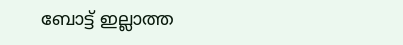ബോട്ട് ഇല്ലാത്ത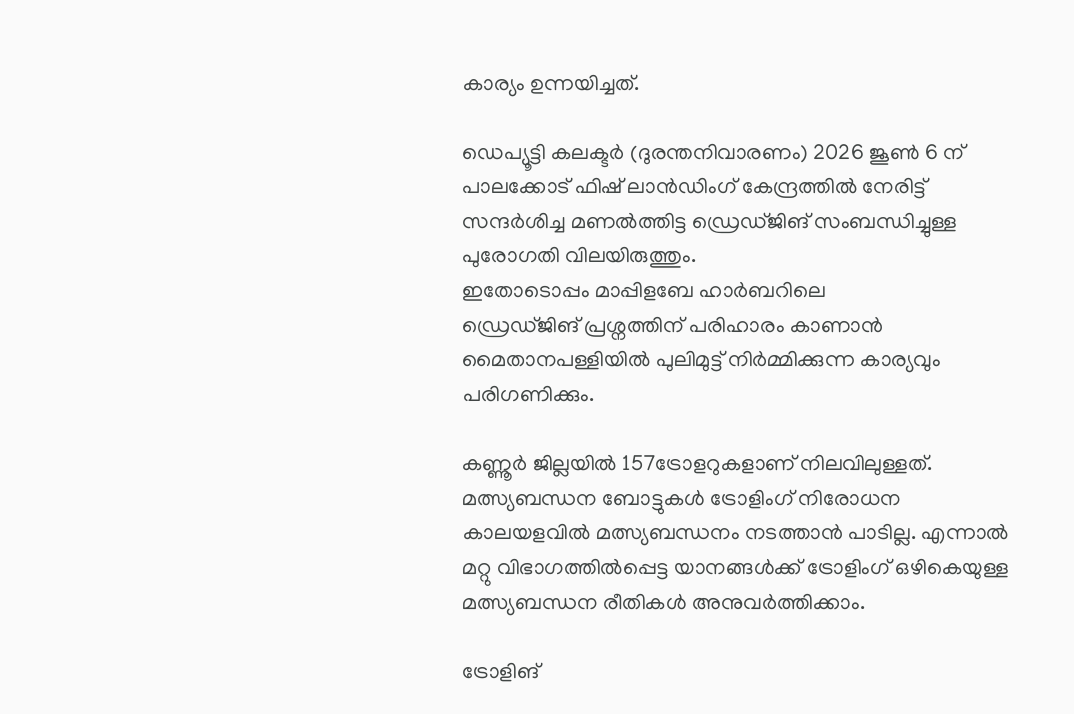കാര്യം ഉന്നയിച്ചത്.

ഡെപ്യൂട്ടി കലക്ടർ (ദുരന്തനിവാരണം) 2026 ജൂണ്‍ 6 ന് പാലക്കോട് ഫിഷ് ലാൻഡിംഗ് കേന്ദ്രത്തിൽ നേരിട്ട് സന്ദര്‍ശിച്ച മണൽത്തിട്ട ഡ്രെഡ്ജിങ് സംബന്ധിച്ചുള്ള പുരോഗതി വിലയിരുത്തും.
ഇതോടൊപ്പം മാപ്പിളബേ ഹാർബറിലെ
ഡ്രെഡ്ജിങ് പ്രശ്നത്തിന് പരിഹാരം കാണാൻ മൈതാനപള്ളിയിൽ പുലിമുട്ട് നിർമ്മിക്കുന്ന കാര്യവും പരിഗണിക്കും.

കണ്ണൂർ ജില്ലയിൽ 157ട്രോളറുകളാണ് നിലവിലുള്ളത്. മത്സ്യബന്ധന ബോട്ടുകൾ ട്രോളിംഗ് നിരോധന കാലയളവിൽ മത്സ്യബന്ധനം നടത്താൻ പാടില്ല. എന്നാൽ മറ്റു വിഭാഗത്തിൽപ്പെട്ട യാനങ്ങൾക്ക് ട്രോളിംഗ് ഒഴികെയുള്ള മത്സ്യബന്ധന രീതികൾ അനുവർത്തിക്കാം.

ട്രോളിങ്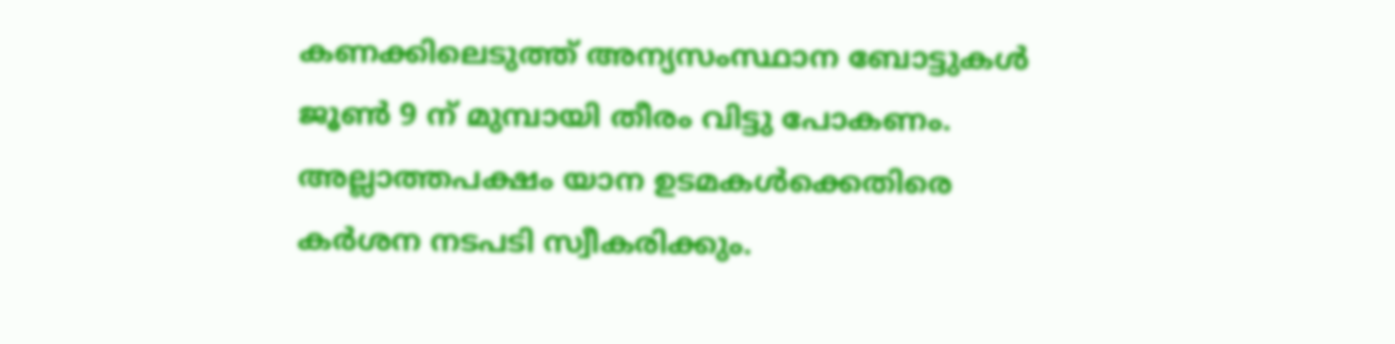കണക്കിലെടുത്ത് അന്യസംസ്ഥാന ബോട്ടുകൾ ജൂൺ 9 ന് മുമ്പായി തീരം വിട്ടു പോകണം. അല്ലാത്തപക്ഷം യാന ഉടമകൾക്കെതിരെ കർശന നടപടി സ്വീകരിക്കും.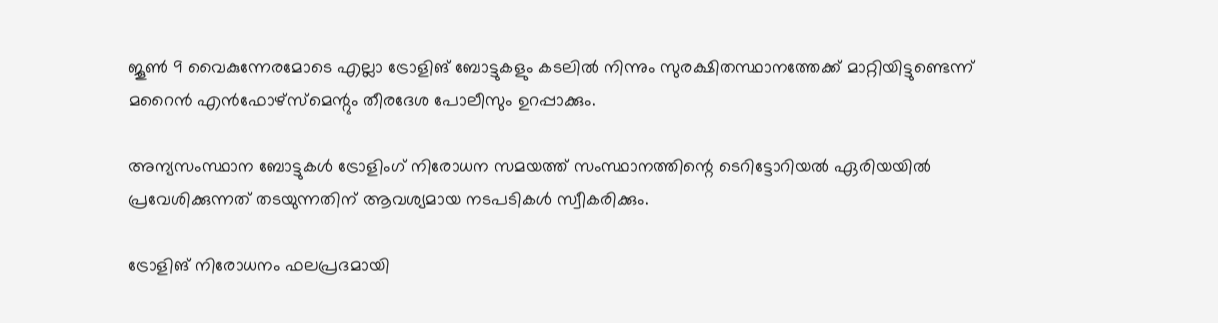ജൂൺ 9 വൈകുന്നേരമോടെ എല്ലാ ട്രോളിങ് ബോട്ടുകളും കടലിൽ നിന്നും സുരക്ഷിതസ്ഥാനത്തേക്ക് മാറ്റിയിട്ടുണ്ടെന്ന് മറൈൻ എൻഫോഴ്സ്മെന്റും തീരദേശ പോലീസും ഉറപ്പാക്കും.

അന്യസംസ്ഥാന ബോട്ടുകൾ ട്രോളിംഗ് നിരോധന സമയത്ത് സംസ്ഥാനത്തിന്റെ ടെറിട്ടോറിയൽ ഏരിയയിൽ പ്രവേശിക്കുന്നത് തടയുന്നതിന് ആവശ്യമായ നടപടികൾ സ്വീകരിക്കും.

ട്രോളിങ് നിരോധനം ഫലപ്രദമായി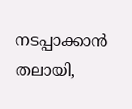നടപ്പാക്കാൻ തലായി,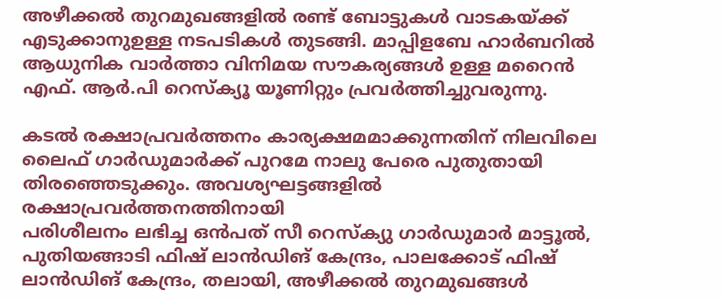അഴീക്കൽ തുറമുഖങ്ങളിൽ രണ്ട് ബോട്ടുകൾ വാടകയ്ക്ക് എടുക്കാനുഉള്ള നടപടികൾ തുടങ്ങി. മാപ്പിളബേ ഹാർബറിൽ ആധുനിക വാർത്താ വിനിമയ സൗകര്യങ്ങൾ ഉള്ള മറൈൻ എഫ്. ആർ.പി റെസ്ക്യൂ യൂണിറ്റും പ്രവർത്തിച്ചുവരുന്നു.

കടൽ രക്ഷാപ്രവർത്തനം കാര്യക്ഷമമാക്കുന്നതിന് നിലവിലെ ലൈഫ് ഗാർഡുമാർക്ക് പുറമേ നാലു പേരെ പുതുതായി തിരഞ്ഞെടുക്കും. അവശ്യഘട്ടങ്ങളിൽ രക്ഷാപ്രവർത്തനത്തിനായി
പരിശീലനം ലഭിച്ച ഒൻപത് സീ റെസ്ക്യു ഗാർഡുമാർ മാട്ടൂൽ, പുതിയങ്ങാടി ഫിഷ് ലാൻഡിങ് കേന്ദ്രം, പാലക്കോട് ഫിഷ് ലാൻഡിങ് കേന്ദ്രം, തലായി, അഴീക്കൽ തുറമുഖങ്ങൾ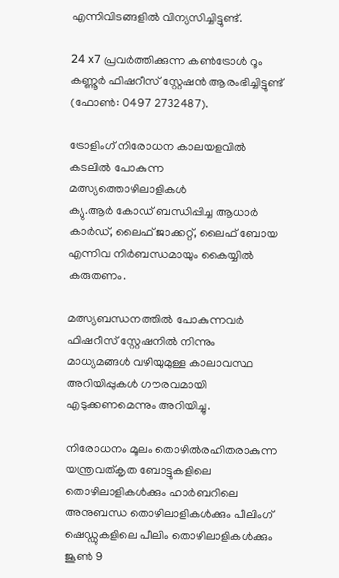എന്നിവിടങ്ങളിൽ വിന്യസിച്ചിട്ടുണ്ട്.

24 x7 പ്രവർത്തിക്കുന്ന കൺട്രോൾ റൂം കണ്ണൂർ ഫിഷറീസ് സ്റ്റേഷൻ ആരംഭിച്ചിട്ടുണ്ട് (ഫോൺ: 0497 2732487).

ട്രോളിംഗ് നിരോധന കാലയളവിൽ കടലിൽ പോകുന്ന മത്സ്യത്തൊഴിലാളികൾ
ക്യു.ആർ കോഡ് ബന്ധിപ്പിച്ച ആധാർ കാർഡ്, ലൈഫ് ജാക്കറ്റ്, ലൈഫ് ബോയ എന്നിവ നിർബന്ധമായും കൈയ്യിൽ കരുതണം.

മത്സ്യബന്ധനത്തിൽ പോകുന്നവർ ഫിഷറീസ് സ്റ്റേഷനിൽ നിന്നും മാധ്യമങ്ങൾ വഴിയുമുള്ള കാലാവസ്ഥ അറിയിപ്പുകൾ ഗൗരവമായി എടുക്കണമെന്നും അറിയിച്ചു.

നിരോധനം മൂലം തൊഴിൽരഹിതരാകുന്ന യന്ത്രവത്കൃത ബോട്ടുകളിലെ തൊഴിലാളികൾക്കും ഹാർബറിലെ അനുബന്ധ തൊഴിലാളികൾക്കും പീലിംഗ് ഷെഡ്ഡുകളിലെ പീലിം തൊഴിലാളികൾക്കും ജൂൺ 9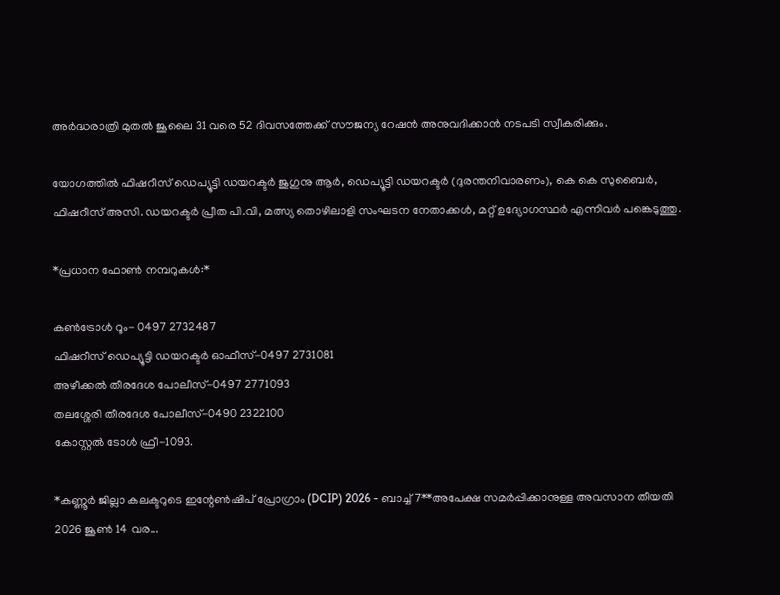അർദ്ധരാത്രി മുതൽ ജൂലൈ 31 വരെ 52 ദിവസത്തേക്ക് സൗജന്യ റേഷൻ അനുവദിക്കാൻ നടപടി സ്വീകരിക്കും.

യോഗത്തിൽ ഫിഷറീസ് ഡെപ്യൂട്ടി ഡയറക്ടർ ജുഗുനു ആർ, ഡെപ്യൂട്ടി ഡയറക്ടർ (ദുരന്തനിവാരണം), കെ കെ സുബൈർ, ഫിഷറീസ് അസി. ഡയറക്ടർ പ്രീത പി.വി, മത്സ്യ തൊഴിലാളി സംഘടന നേതാക്കൾ, മറ്റ് ഉദ്യോഗസ്ഥർ എന്നിവർ പങ്കെടുത്തു.

*പ്രധാന ഫോൺ നമ്പറുകൾ:*

കൺട്രോൾ റൂം- 0497 2732487
ഫിഷറീസ് ഡെപ്യൂട്ടി ഡയറക്ടർ ഓഫീസ്-0497 2731081
അഴീക്കൽ തീരദേശ പോലീസ്-0497 2771093
തലശ്ശേരി തീരദേശ പോലീസ്-0490 2322100
കോസ്റ്റൽ ടോൾ ഫ്രീ-1093.

*കണ്ണൂർ ജില്ലാ കലക്ടറുടെ ഇന്റേൺഷിപ് പ്രോഗ്രാം (DCIP) 2026 - ബാച്ച് 7**അപേക്ഷ സമർപ്പിക്കാനുള്ള അവസാന തീയതി 2026 ജൂൺ 14 വര...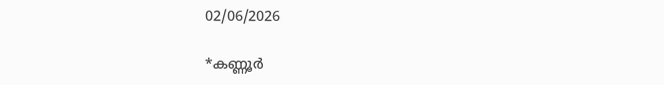02/06/2026

*കണ്ണൂർ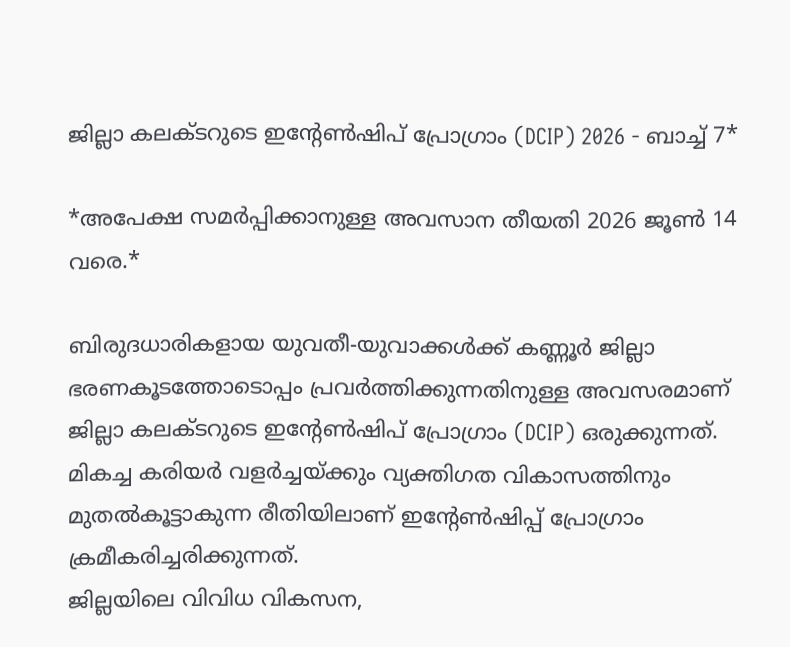ജില്ലാ കലക്ടറുടെ ഇന്റേൺഷിപ് പ്രോഗ്രാം (DCIP) 2026 - ബാച്ച് 7*

*അപേക്ഷ സമർപ്പിക്കാനുള്ള അവസാന തീയതി 2026 ജൂൺ 14 വരെ.*

ബിരുദധാരികളായ യുവതീ-യുവാക്കൾക്ക് കണ്ണൂർ ജില്ലാ ഭരണകൂടത്തോടൊപ്പം പ്രവർത്തിക്കുന്നതിനുള്ള അവസരമാണ് ജില്ലാ കലക്ടറുടെ ഇന്റേൺഷിപ് പ്രോഗ്രാം (DCIP) ഒരുക്കുന്നത്. മികച്ച കരിയർ വളർച്ചയ്ക്കും വ്യക്തിഗത വികാസത്തിനും മുതൽകൂട്ടാകുന്ന രീതിയിലാണ് ഇന്റേൺഷിപ്പ് പ്രോഗ്രാം ക്രമീകരിച്ചരിക്കുന്നത്.
ജില്ലയിലെ വിവിധ വികസന,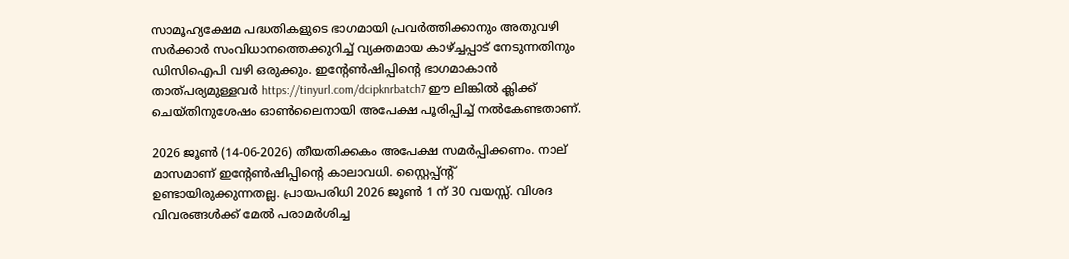സാമൂഹ്യക്ഷേമ പദ്ധതികളുടെ ഭാഗമായി പ്രവർത്തിക്കാനും അതുവഴി സർക്കാർ സംവിധാനത്തെക്കുറിച്ച് വ്യക്തമായ കാഴ്ച്ചപ്പാട് നേടുന്നതിനും ഡിസിഐപി വഴി ഒരുക്കും. ഇന്റേൺഷിപ്പിന്റെ ഭാഗമാകാൻ താത്പര്യമുള്ളവർ https://tinyurl.com/dcipknrbatch7 ഈ ലിങ്കിൽ ക്ലിക്ക് ചെയ്തിനുശേഷം ഓൺലൈനായി അപേക്ഷ പൂരിപ്പിച്ച് നൽകേണ്ടതാണ്.

2026 ജൂൺ (14-06-2026) തീയതിക്കകം അപേക്ഷ സമർപ്പിക്കണം. നാല് മാസമാണ് ഇന്റേൺഷിപ്പിന്റെ കാലാവധി. സ്റ്റൈപ്പ്ന്റ് ഉണ്ടായിരുക്കുന്നതല്ല. പ്രായപരിധി 2026 ജൂൺ 1 ന് 30 വയസ്സ്. വിശദ വിവരങ്ങൾക്ക് മേൽ പരാമർശിച്ച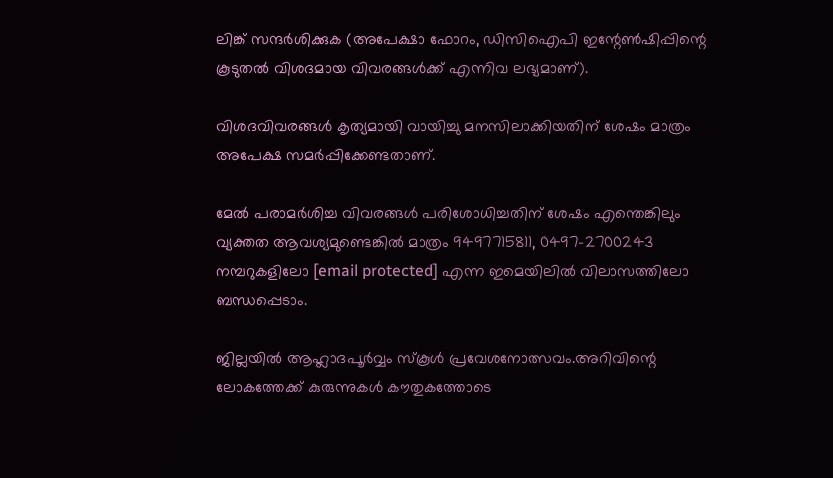ലിങ്ക് സന്ദർശിക്കുക (അപേക്ഷാ ഫോറം, ഡിസിഐപി ഇന്റേൺഷിപ്പിന്റെ കൂടുതൽ വിശദമായ വിവരങ്ങൾക്ക് എന്നിവ ലഭ്യമാണ്).

വിശദവിവരങ്ങൾ കൃത്യമായി വായിച്ചു മനസിലാക്കിയതിന് ശേഷം മാത്രം അപേക്ഷ സമർപ്പിക്കേണ്ടതാണ്.

മേൽ പരാമർശിച്ച വിവരങ്ങൾ പരിശോധിച്ചതിന് ശേഷം എന്തെങ്കിലും വ്യക്തത ആവശ്യമുണ്ടെങ്കിൽ മാത്രം 9497715811, 0497-2700243 നമ്പറുകളിലോ [email protected] എന്ന ഇമെയിലിൽ വിലാസത്തിലോ ബന്ധപ്പെടാം.

ജില്ലയിൽ ആഹ്ലാദപൂർവ്വം സ്‌കൂൾ പ്രവേശനോത്സവം.അറിവിന്റെ ലോകത്തേക്ക് കുരുന്നുകൾ കൗതുകത്തോടെ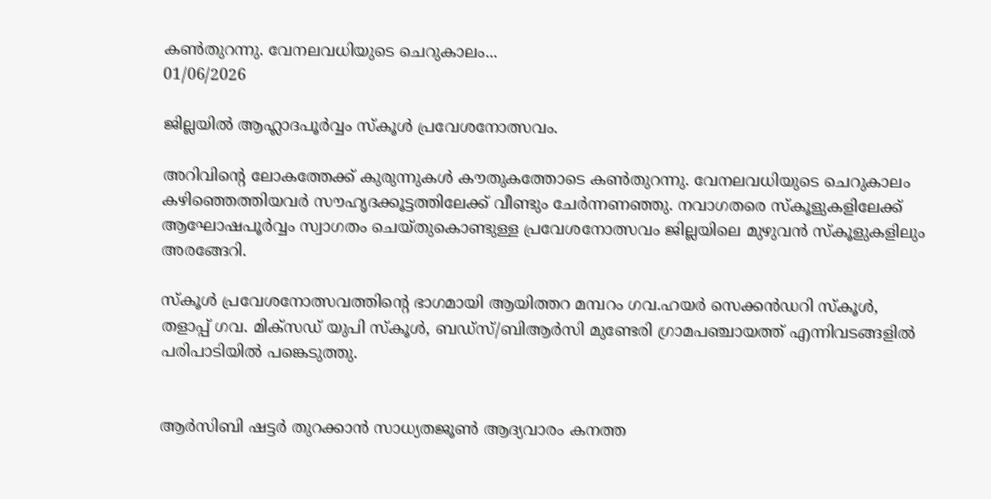കൺതുറന്നു. വേനലവധിയുടെ ചെറുകാലം...
01/06/2026

ജില്ലയിൽ ആഹ്ലാദപൂർവ്വം സ്‌കൂൾ പ്രവേശനോത്സവം.

അറിവിന്റെ ലോകത്തേക്ക് കുരുന്നുകൾ കൗതുകത്തോടെ കൺതുറന്നു. വേനലവധിയുടെ ചെറുകാലം കഴിഞ്ഞെത്തിയവർ സൗഹൃദക്കൂട്ടത്തിലേക്ക് വീണ്ടും ചേർന്നണഞ്ഞു. നവാഗതരെ സ്‌കൂളുകളിലേക്ക് ആഘോഷപൂർവ്വം സ്വാഗതം ചെയ്തുകൊണ്ടുള്ള പ്രവേശനോത്സവം ജില്ലയിലെ മുഴുവൻ സ്‌കൂളുകളിലും അരങ്ങേറി.

സ്‌കൂൾ പ്രവേശനോത്സവത്തിന്റെ ഭാഗമായി ആയിത്തറ മമ്പറം ഗവ.ഹയർ സെക്കൻഡറി സ്കൂൾ, തളാപ്പ് ഗവ. മിക്സഡ് യുപി സ്കൂൾ, ബഡ്സ്/ബിആർസി മുണ്ടേരി ഗ്രാമപഞ്ചായത്ത് എന്നിവടങ്ങളില്‍ പരിപാടിയില്‍ പങ്കെടുത്തു.


ആർസിബി ഷട്ടർ തുറക്കാൻ സാധ്യതജൂൺ ആദ്യവാരം കനത്ത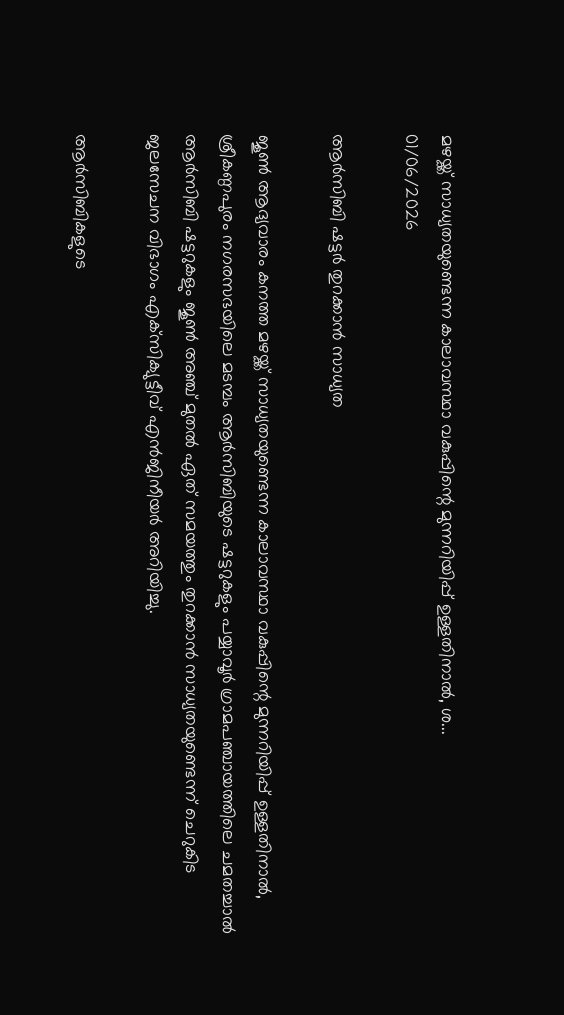മഴയ്ക്ക് സാധ്യതയുണ്ടെന്ന കാലാവസ്ഥാ വകുപ്പിന്റെ മുന്നറിയിപ്പ് ഉള്ളതിനാൽ, ശ...
01/06/2026

ആർസിബി ഷട്ടർ തുറക്കാൻ സാധ്യത

ജൂൺ ആദ്യവാരം കനത്ത മഴയ്ക്ക് സാധ്യതയുണ്ടെന്ന കാലാവസ്ഥാ വകുപ്പിന്റെ മുന്നറിയിപ്പ് ഉള്ളതിനാൽ, ശ്രീകണ്ഠപുരം നഗരസഭയിലെ മടമ്പം ആർസിബിയുടെ ഷട്ടറുകളും പയ്യാവൂർ ഗ്രാമപഞ്ചായത്തിലെ ചമതച്ചാൽ ആർസിബി ഷട്ടറുകളും ജൂൺ അഞ്ച് മുതൽ ഏത് സമയത്തും തുറക്കാൻ സാധ്യതയുണ്ടെന്ന് ചെറുകിട ജലസേചന വിഭാഗം എക്‌സിക്യുട്ടീവ് എൻജിനീയർ അറിയിച്ചു.

ആർസിബികളുടെ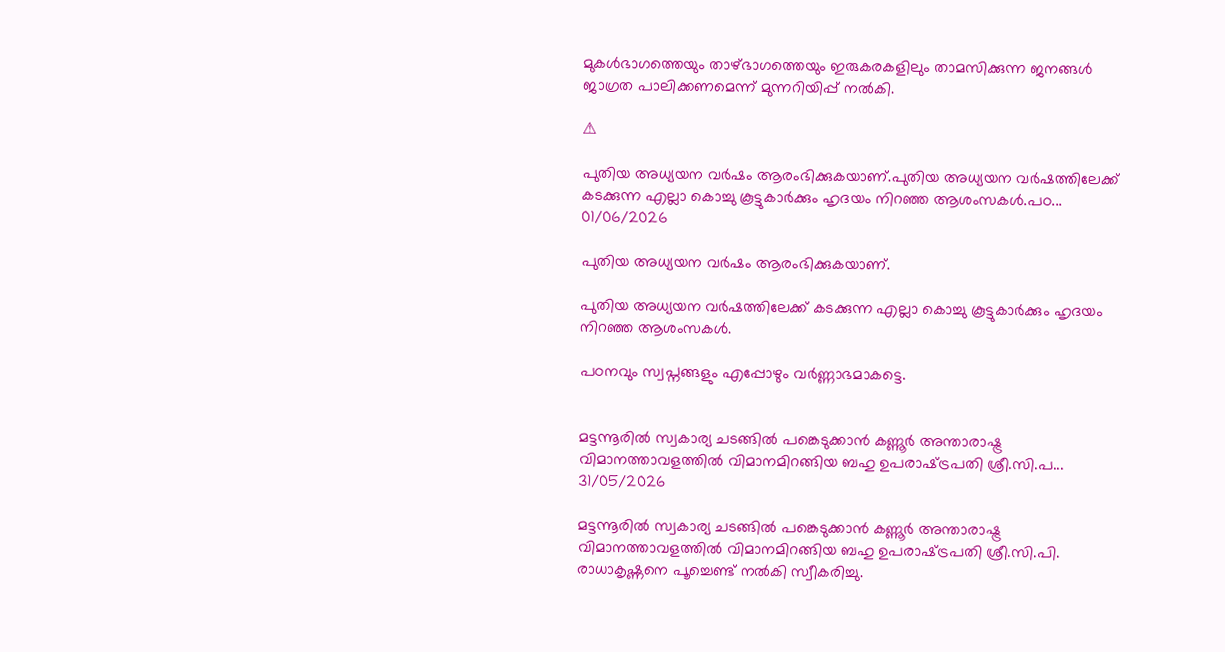മുകൾഭാഗത്തെയും താഴ്ഭാഗത്തെയും ഇരുകരകളിലും താമസിക്കുന്ന ജനങ്ങൾ ജാഗ്രത പാലിക്കണമെന്ന് മുന്നറിയിപ്പ് നൽകി.

⚠

പുതിയ അധ്യയന വർഷം ആരംഭിക്കുകയാണ്.പുതിയ അധ്യയന വർഷത്തിലേക്ക് കടക്കുന്ന എല്ലാ കൊച്ചു കൂട്ടുകാർക്കും ഹൃദയം നിറഞ്ഞ ആശംസകൾ.പഠ...
01/06/2026

പുതിയ അധ്യയന വർഷം ആരംഭിക്കുകയാണ്.

പുതിയ അധ്യയന വർഷത്തിലേക്ക് കടക്കുന്ന എല്ലാ കൊച്ചു കൂട്ടുകാർക്കും ഹൃദയം നിറഞ്ഞ ആശംസകൾ.

പഠനവും സ്വപ്നങ്ങളും എപ്പോഴും വർണ്ണാഭമാകട്ടെ.


മട്ടന്നൂരിൽ സ്വകാര്യ ചടങ്ങിൽ പങ്കെടുക്കാൻ കണ്ണൂർ അന്താരാഷ്ട്ര വിമാനത്താവളത്തിൽ വിമാനമിറങ്ങിയ ബഹു ഉപരാഷ്‌ട്രപതി ശ്രീ.സി.പ...
31/05/2026

മട്ടന്നൂരിൽ സ്വകാര്യ ചടങ്ങിൽ പങ്കെടുക്കാൻ കണ്ണൂർ അന്താരാഷ്ട്ര വിമാനത്താവളത്തിൽ വിമാനമിറങ്ങിയ ബഹു ഉപരാഷ്‌ട്രപതി ശ്രീ.സി.പി. രാധാകൃഷ്ണനെ പൂച്ചെണ്ട് നൽകി സ്വീകരിച്ചു.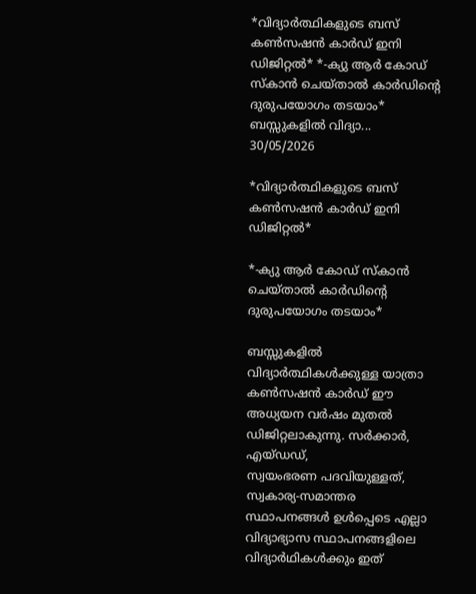*വിദ്യാർത്ഥികളുടെ ബസ് കൺസഷൻ കാർഡ് ഇനി ഡിജിറ്റൽ* *-ക്യു ആർ കോഡ് സ്കാൻ ചെയ്താൽ കാർഡിന്റെ ദുരുപയോഗം തടയാം* ബസ്സുകളിൽ വിദ്യാ...
30/05/2026

*വിദ്യാർത്ഥികളുടെ ബസ് കൺസഷൻ കാർഡ് ഇനി ഡിജിറ്റൽ*

*-ക്യു ആർ കോഡ് സ്കാൻ ചെയ്താൽ കാർഡിന്റെ ദുരുപയോഗം തടയാം*

ബസ്സുകളിൽ വിദ്യാർത്ഥികൾക്കുള്ള യാത്രാ കൺസഷൻ കാർഡ് ഈ അധ്യയന വർഷം മുതൽ ഡിജിറ്റലാകുന്നു. സർക്കാർ, എയ്ഡഡ്,
സ്വയംഭരണ പദവിയുള്ളത്, സ്വകാര്യ-സമാന്തര സ്ഥാപനങ്ങൾ ഉൾപ്പെടെ എല്ലാ വിദ്യാഭ്യാസ സ്ഥാപനങ്ങളിലെ വിദ്യാർഥികൾക്കും ഇത്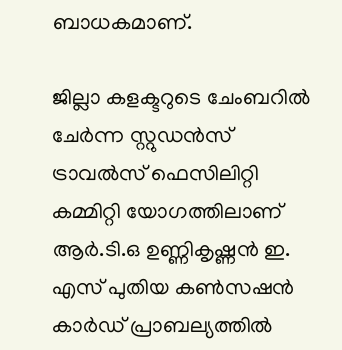ബാധകമാണ്.

ജില്ലാ കളക്ടറുടെ ചേംബറിൽ ചേർന്ന സ്റ്റുഡൻസ് ട്രാവൽസ് ഫെസിലിറ്റി കമ്മിറ്റി യോഗത്തിലാണ് ആർ.ടി.ഒ ഉണ്ണികൃഷ്ണൻ ഇ. എസ് പുതിയ കൺസഷൻ കാർഡ് പ്രാബല്യത്തിൽ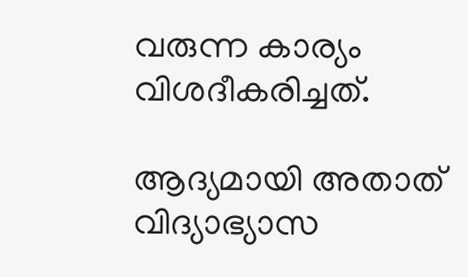വരുന്ന കാര്യം വിശദീകരിച്ചത്.

ആദ്യമായി അതാത് വിദ്യാഭ്യാസ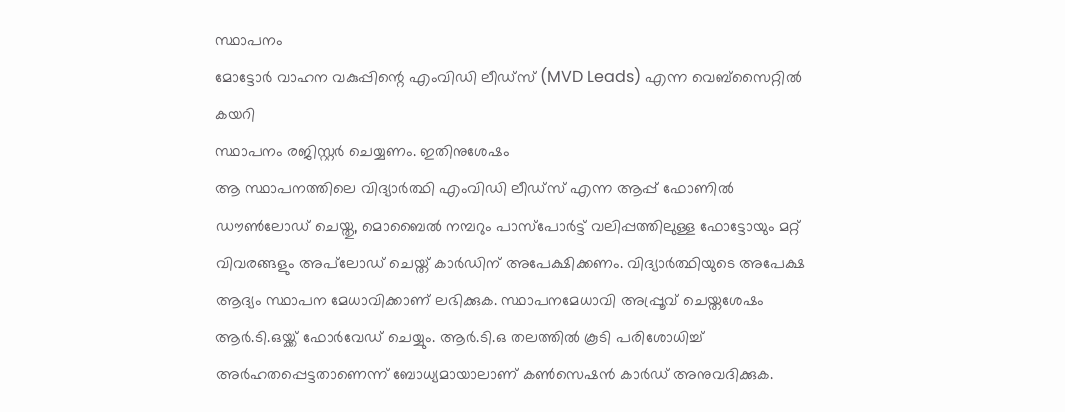സ്ഥാപനം
മോട്ടോർ വാഹന വകുപ്പിന്റെ എംവിഡി ലീഡ്സ് (MVD Leads) എന്ന വെബ്സൈറ്റിൽ കയറി
സ്ഥാപനം രജിസ്റ്റർ ചെയ്യണം. ഇതിനുശേഷം
ആ സ്ഥാപനത്തിലെ വിദ്യാർത്ഥി എംവിഡി ലീഡ്സ് എന്ന ആപ്പ് ഫോണിൽ ഡൗൺലോഡ് ചെയ്തു, മൊബൈൽ നമ്പറും പാസ്പോർട്ട് വലിപ്പത്തിലുള്ള ഫോട്ടോയും മറ്റ് വിവരങ്ങളും അപ്‌ലോഡ് ചെയ്ത് കാർഡിന് അപേക്ഷിക്കണം. വിദ്യാർത്ഥിയുടെ അപേക്ഷ ആദ്യം സ്ഥാപന മേധാവിക്കാണ് ലഭിക്കുക. സ്ഥാപനമേധാവി അപ്പ്രൂവ് ചെയ്തശേഷം
ആർ.ടി.ഒയ്ക്ക് ഫോർവേഡ് ചെയ്യും. ആർ.ടി.ഒ തലത്തിൽ കൂടി പരിശോധിച്ച് അർഹതപ്പെട്ടതാണെന്ന് ബോധ്യമായാലാണ് കൺസെഷൻ കാർഡ് അനുവദിക്കുക.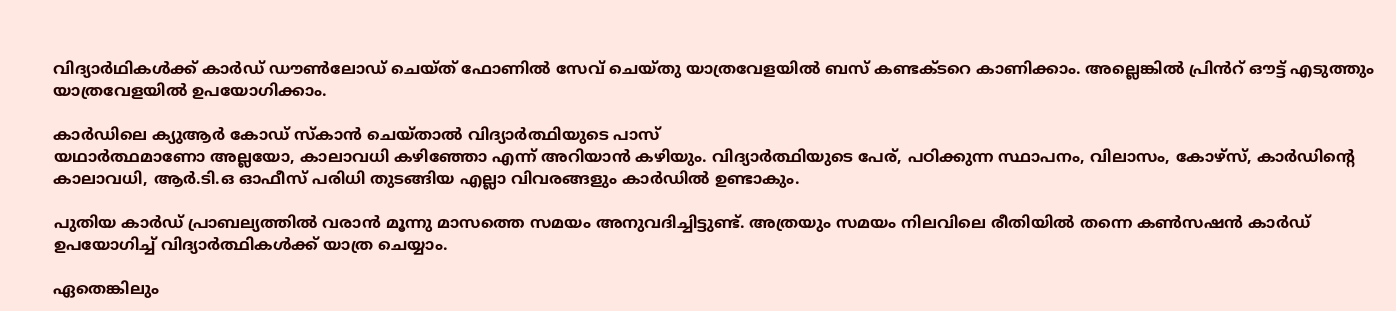വിദ്യാർഥികൾക്ക് കാർഡ് ഡൗൺലോഡ് ചെയ്ത് ഫോണിൽ സേവ് ചെയ്തു യാത്രവേളയിൽ ബസ് കണ്ടക്ടറെ കാണിക്കാം. അല്ലെങ്കിൽ പ്രിൻറ് ഔട്ട് എടുത്തും യാത്രവേളയിൽ ഉപയോഗിക്കാം.

കാർഡിലെ ക്യുആർ കോഡ് സ്കാൻ ചെയ്താൽ വിദ്യാർത്ഥിയുടെ പാസ്
യഥാർത്ഥമാണോ അല്ലയോ, കാലാവധി കഴിഞ്ഞോ എന്ന് അറിയാൻ കഴിയും. വിദ്യാർത്ഥിയുടെ പേര്, പഠിക്കുന്ന സ്ഥാപനം, വിലാസം, കോഴ്സ്, കാർഡിന്റെ കാലാവധി, ആർ.ടി.ഒ ഓഫീസ് പരിധി തുടങ്ങിയ എല്ലാ വിവരങ്ങളും കാർഡിൽ ഉണ്ടാകും.

പുതിയ കാർഡ് പ്രാബല്യത്തിൽ വരാൻ മൂന്നു മാസത്തെ സമയം അനുവദിച്ചിട്ടുണ്ട്. അത്രയും സമയം നിലവിലെ രീതിയിൽ തന്നെ കൺസഷൻ കാർഡ് ഉപയോഗിച്ച് വിദ്യാർത്ഥികൾക്ക് യാത്ര ചെയ്യാം.

ഏതെങ്കിലും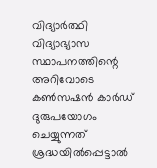വിദ്യാർത്ഥി വിദ്യാഭ്യാസ സ്ഥാപനത്തിന്റെ അറിവോടെ കൺസഷൻ കാർഡ് ദുരുപയോഗം ചെയ്യുന്നത് ശ്രദ്ധയിൽപ്പെട്ടാൽ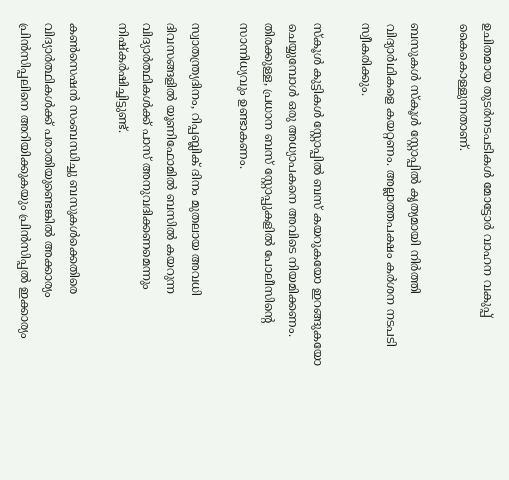ഉചിതമായ തുടർനടപടികൾ മോട്ടോർ വാഹന വകുപ്പ് കൈകൊള്ളുന്നതാണ്.

ബസുകൾ സ്കൂൾ സ്റ്റോപ്പിൽ കൃത്യമായി നിർത്തി വിദ്യാർഥികളെ കയറ്റണം. അല്ലാത്തപക്ഷം കർശന നടപടി സ്വീകരിക്കും.

സ്കൂൾ കുട്ടികൾ സ്റ്റോപ്പിൽ ബസ് കയറുകയോ ഇറങ്ങുകയോ ചെയ്യുമ്പോൾ ഒരു അധ്യാപകനെ അവിടെ നിയമിക്കണം. തിരക്കുള്ള, പ്രധാന ബസ് സ്റ്റോപ്പുകളിൽ പോലീസിന്റെ സാന്നിധ്യവും ഉണ്ടാകണം.

സ്വാതന്ത്ര്യദിനം, റിപ്പബ്ലിക് ദിനം മുതലായ അവധി ദിവസങ്ങളിൽ യൂണിഫോമിൽ ബസിൽ കയറുന്ന വിദ്യാർത്ഥികൾക്ക് പാസ് അനുവദിക്കണമെന്നും നിഷ്കർഷിച്ചിട്ടുണ്ട്.

കൺസെഷൻ സംബന്ധിച്ചു ബസുകൾക്കെതിരെ വിദ്യാർത്ഥികൾക്ക് പരാതിയുണ്ടെങ്കിൽ അക്കാര്യം പ്രിൻസിപ്പലിനെ അറിയിക്കുകയും പ്രിൻസിപ്പൽ ഇക്കാര്യം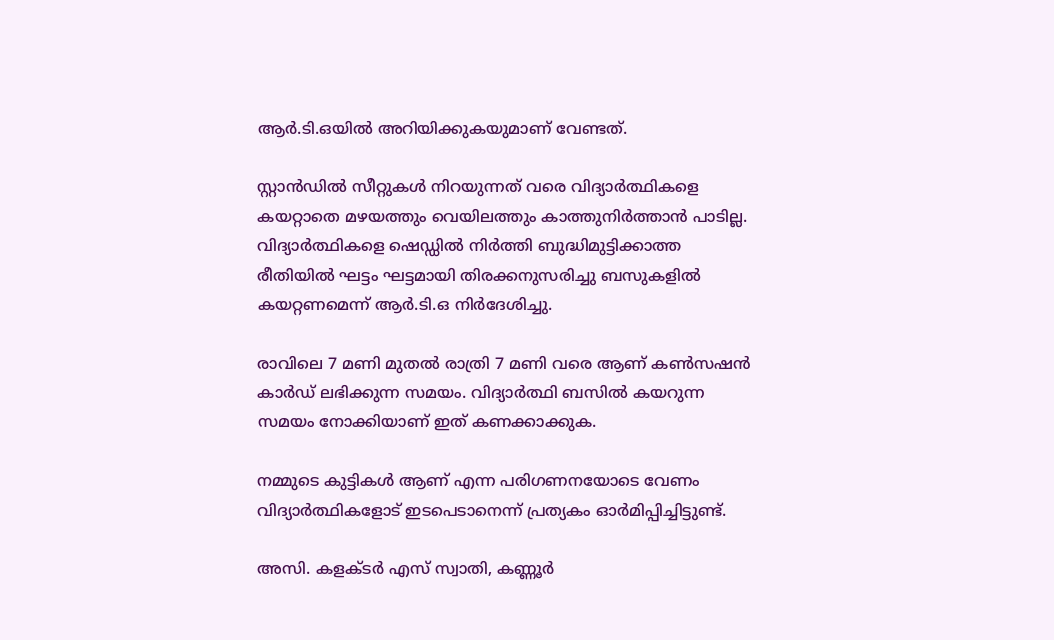ആർ.ടി.ഒയിൽ അറിയിക്കുകയുമാണ് വേണ്ടത്.

സ്റ്റാൻഡിൽ സീറ്റുകൾ നിറയുന്നത് വരെ വിദ്യാർത്ഥികളെ കയറ്റാതെ മഴയത്തും വെയിലത്തും കാത്തുനിർത്താൻ പാടില്ല. വിദ്യാർത്ഥികളെ ഷെഡ്ഡിൽ നിർത്തി ബുദ്ധിമുട്ടിക്കാത്ത രീതിയിൽ ഘട്ടം ഘട്ടമായി തിരക്കനുസരിച്ചു ബസുകളിൽ കയറ്റണമെന്ന് ആർ.ടി.ഒ നിർദേശിച്ചു.

രാവിലെ 7 മണി മുതൽ രാത്രി 7 മണി വരെ ആണ് കൺസഷൻ കാർഡ് ലഭിക്കുന്ന സമയം. വിദ്യാർത്ഥി ബസിൽ കയറുന്ന സമയം നോക്കിയാണ് ഇത്‌ കണക്കാക്കുക.

നമ്മുടെ കുട്ടികൾ ആണ് എന്ന പരിഗണനയോടെ വേണം വിദ്യാർത്ഥികളോട് ഇടപെടാനെന്ന് പ്രത്യകം ഓർമിപ്പിച്ചിട്ടുണ്ട്.

അസി. കളക്ടർ എസ് സ്വാതി, കണ്ണൂർ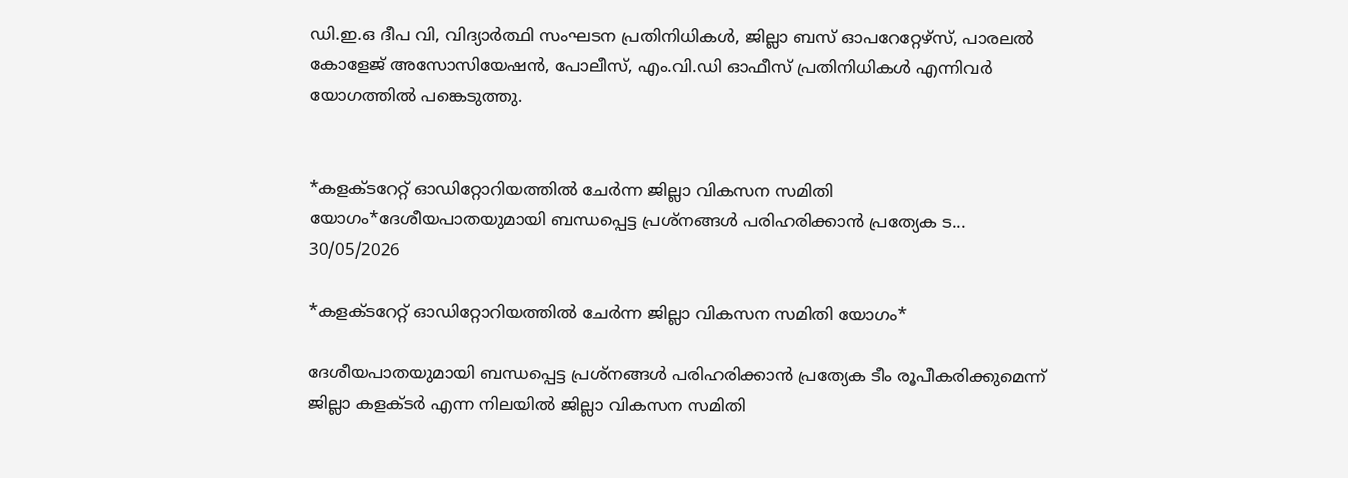ഡി.ഇ.ഒ ദീപ വി, വിദ്യാർത്ഥി സംഘടന പ്രതിനിധികൾ, ജില്ലാ ബസ് ഓപറേറ്റേഴ്സ്, പാരലൽ കോളേജ് അസോസിയേഷൻ, പോലീസ്, എം.വി.ഡി ഓഫീസ് പ്രതിനിധികൾ എന്നിവർ യോഗത്തിൽ പങ്കെടുത്തു.


*കളക്ടറേറ്റ് ഓഡിറ്റോറിയത്തിൽ ചേർന്ന ജില്ലാ വികസന സമിതി യോഗം*ദേശീയപാതയുമായി ബന്ധപ്പെട്ട പ്രശ്നങ്ങൾ പരിഹരിക്കാൻ പ്രത്യേക ട...
30/05/2026

*കളക്ടറേറ്റ് ഓഡിറ്റോറിയത്തിൽ ചേർന്ന ജില്ലാ വികസന സമിതി യോഗം*

ദേശീയപാതയുമായി ബന്ധപ്പെട്ട പ്രശ്നങ്ങൾ പരിഹരിക്കാൻ പ്രത്യേക ടീം രൂപീകരിക്കുമെന്ന് ജില്ലാ കളക്ടർ എന്ന നിലയിൽ ജില്ലാ വികസന സമിതി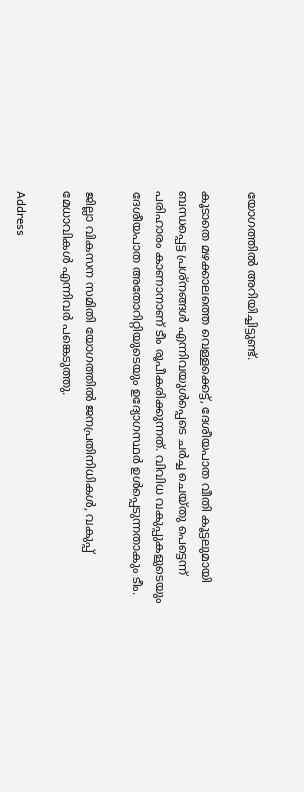യോഗത്തിൽ അറിയിച്ചിട്ടുണ്ട്.

കൂടാതെ മഴക്കാലത്തെ വെള്ളക്കെട്ട്, ദേശീയപാത വീതി കൂട്ടലുമായി ബന്ധപ്പെട്ട പ്രശ്നങ്ങൾ എന്നിവയുൾപ്പെടെ ചർച്ച ചെയ്തു പെട്ടെന്ന് പരിഹാരം കാണാനാണ് ടീം രൂപീകരിക്കുന്നത്. വിവിധ വകുപ്പുകളുടെയും ദേശീയപാത അതോറിറ്റിയുടെയും ഉദ്യോഗസ്ഥർ ഉൾപ്പെടുന്നതാകും ടീം.

ജില്ലാ വികസന സമിതി യോഗത്തിൽ ജനപ്രതിനിധികൾ, വകുപ്പ് മേധാവികൾ എന്നിവർ പങ്കെടുത്തു.

Address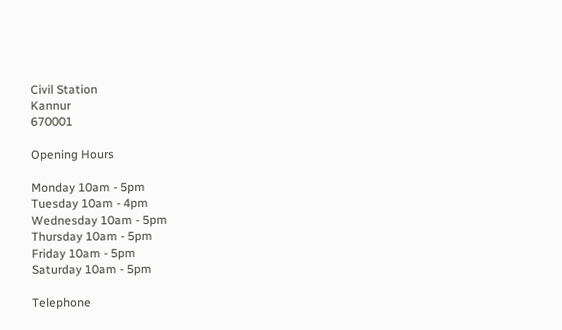Civil Station
Kannur
670001

Opening Hours

Monday 10am - 5pm
Tuesday 10am - 4pm
Wednesday 10am - 5pm
Thursday 10am - 5pm
Friday 10am - 5pm
Saturday 10am - 5pm

Telephone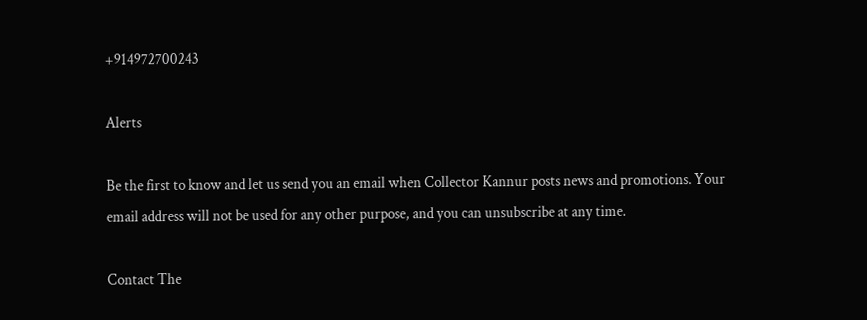+914972700243

Alerts

Be the first to know and let us send you an email when Collector Kannur posts news and promotions. Your email address will not be used for any other purpose, and you can unsubscribe at any time.

Contact The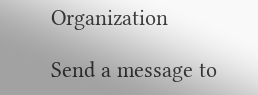Organization

Send a message to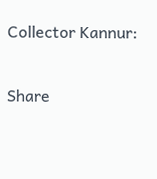Collector Kannur:

Share